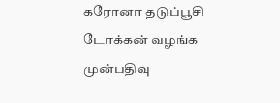கரோனா தடுப்பூசி டோக்கன் வழங்க முன்பதிவு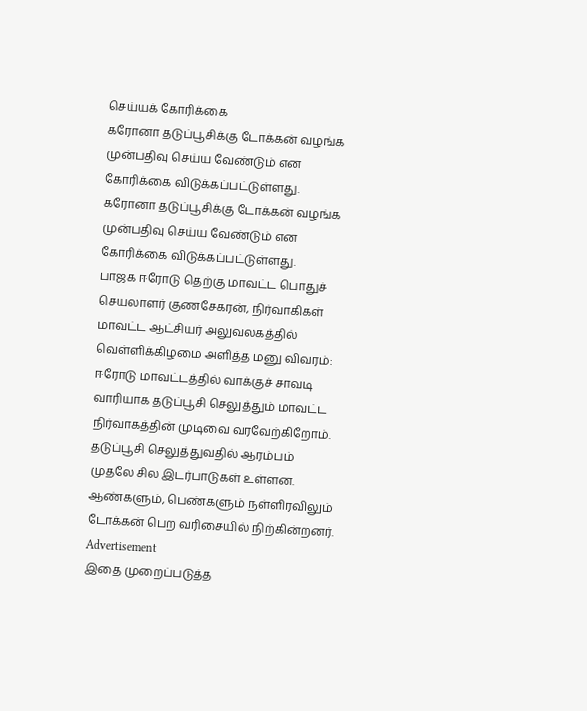செய்யக் கோரிக்கை
கரோனா தடுப்பூசிக்கு டோக்கன் வழங்க முன்பதிவு செய்ய வேண்டும் என கோரிக்கை விடுக்கப்பட்டுள்ளது.
கரோனா தடுப்பூசிக்கு டோக்கன் வழங்க முன்பதிவு செய்ய வேண்டும் என கோரிக்கை விடுக்கப்பட்டுள்ளது.
பாஜக ஈரோடு தெற்கு மாவட்ட பொதுச் செயலாளர் குணசேகரன், நிர்வாகிகள் மாவட்ட ஆட்சியர் அலுவலகத்தில் வெள்ளிக்கிழமை அளித்த மனு விவரம்:
ஈரோடு மாவட்டத்தில் வாக்குச் சாவடி வாரியாக தடுப்பூசி செலுத்தும் மாவட்ட நிர்வாகத்தின் முடிவை வரவேற்கிறோம். தடுப்பூசி செலுத்துவதில் ஆரம்பம் முதலே சில இடர்பாடுகள் உள்ளன. ஆண்களும், பெண்களும் நள்ளிரவிலும் டோக்கன் பெற வரிசையில் நிற்கின்றனர்.
Advertisement
இதை முறைப்படுத்த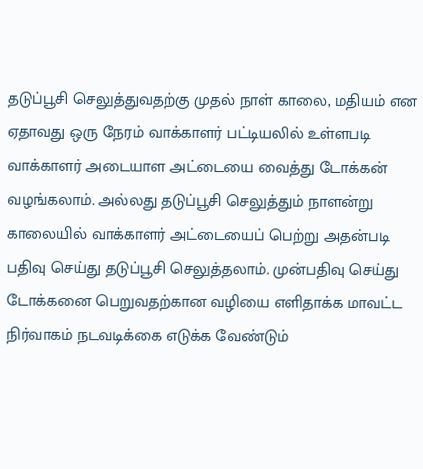தடுப்பூசி செலுத்துவதற்கு முதல் நாள் காலை, மதியம் என ஏதாவது ஒரு நேரம் வாக்காளர் பட்டியலில் உள்ளபடி வாக்காளர் அடையாள அட்டையை வைத்து டோக்கன் வழங்கலாம். அல்லது தடுப்பூசி செலுத்தும் நாளன்று காலையில் வாக்காளர் அட்டையைப் பெற்று அதன்படி பதிவு செய்து தடுப்பூசி செலுத்தலாம். முன்பதிவு செய்து டோக்கனை பெறுவதற்கான வழியை எளிதாக்க மாவட்ட நிர்வாகம் நடவடிக்கை எடுக்க வேண்டும்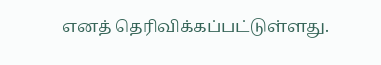எனத் தெரிவிக்கப்பட்டுள்ளது.